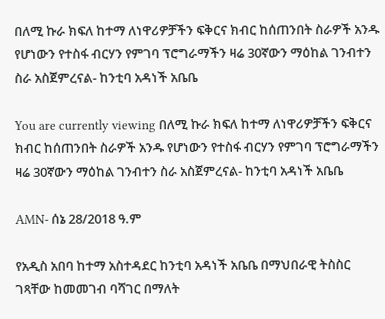በለሚ ኩራ ክፍለ ከተማ ለነዋሪዎቻችን ፍቅርና ክብር ከሰጠንበት ስራዎች አንዱ የሆነውን የተስፋ ብርሃን የምገባ ፕሮግራማችን ዛሬ 30ኛውን ማዕከል ገንብተን ስራ አስጀምረናል- ከንቲባ አዳነች አቤቤ

You are currently viewing በለሚ ኩራ ክፍለ ከተማ ለነዋሪዎቻችን ፍቅርና ክብር ከሰጠንበት ስራዎች አንዱ የሆነውን የተስፋ ብርሃን የምገባ ፕሮግራማችን ዛሬ 30ኛውን ማዕከል ገንብተን ስራ አስጀምረናል- ከንቲባ አዳነች አቤቤ

AMN- ሰኔ 28/2018 ዓ.ም

የአዲስ አበባ ከተማ አስተዳደር ከንቲባ አዳነች አቤቤ በማህበራዊ ትስስር ገጻቸው ከመመገብ ባሻገር በማለት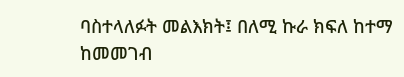ባስተላለፉት መልእክት፤ በለሚ ኩራ ክፍለ ከተማ ከመመገብ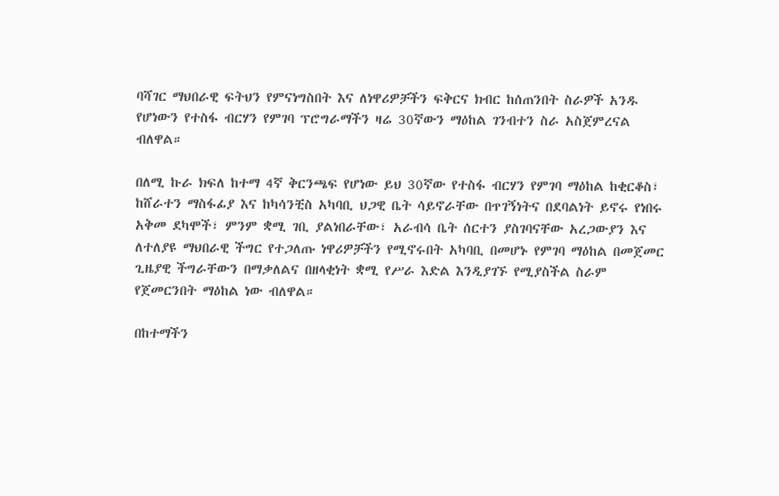ባሻገር ማህበራዊ ፍትህን የምናነግስበት እና ለነዋሪዎቻችን ፍቅርና ክብር ከሰጠንበት ስራዎች አንዱ የሆነውን የተስፋ ብርሃን የምገባ ፕሮግራማችን ዛሬ 30ኛውን ማዕከል ገንብተን ስራ አስጀምረናል ብለዋል።

በለሚ ኩራ ክፍለ ከተማ 4ኛ ቅርንጫፍ የሆነው ይህ 30ኛው የተስፋ ብርሃን የምገባ ማዕከል ከቂርቆስ፣ ከሸራተን ማስፋፊያ እና ከካሳንቺስ አካባቢ ህጋዊ ቤት ሳይኖራቸው በጥገኝነትና በደባልነት ይኖሩ የነበሩ አቅመ ደካሞች፣ ምንም ቋሚ ገቢ ያልነበራቸው፣ አራብሳ ቤት ሰርተን ያስገባናቸው አረጋውያን እና ለተለያዩ ማህበራዊ ችግር የተጋለጡ ነዋሪዎቻችን የሚኖሩበት አካባቢ በመሆኑ የምገባ ማዕከል በመጀመር ጊዜያዊ ችግራቸውን በማቃለልና በዘላቂነት ቋሚ የሥራ እድል እንዲያገኙ የሚያስችል ስራም የጀመርንበት ማዕከል ነው ብለዋል።

በከተማችን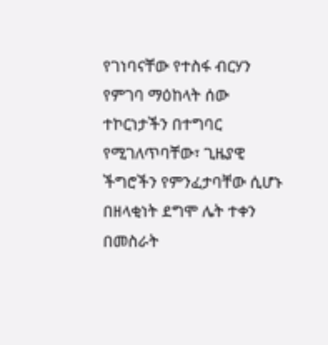የገነባናቸው የተስፋ ብርሃን የምገባ ማዕከላት ሰው ተኮርነታችን በተግባር የሚገለጥባቸው፣ ጊዜያዊ ችግሮችን የምንፈታባቸው ሲሆኑ በዘላቂነት ደግሞ ሌት ተቀን በመስራት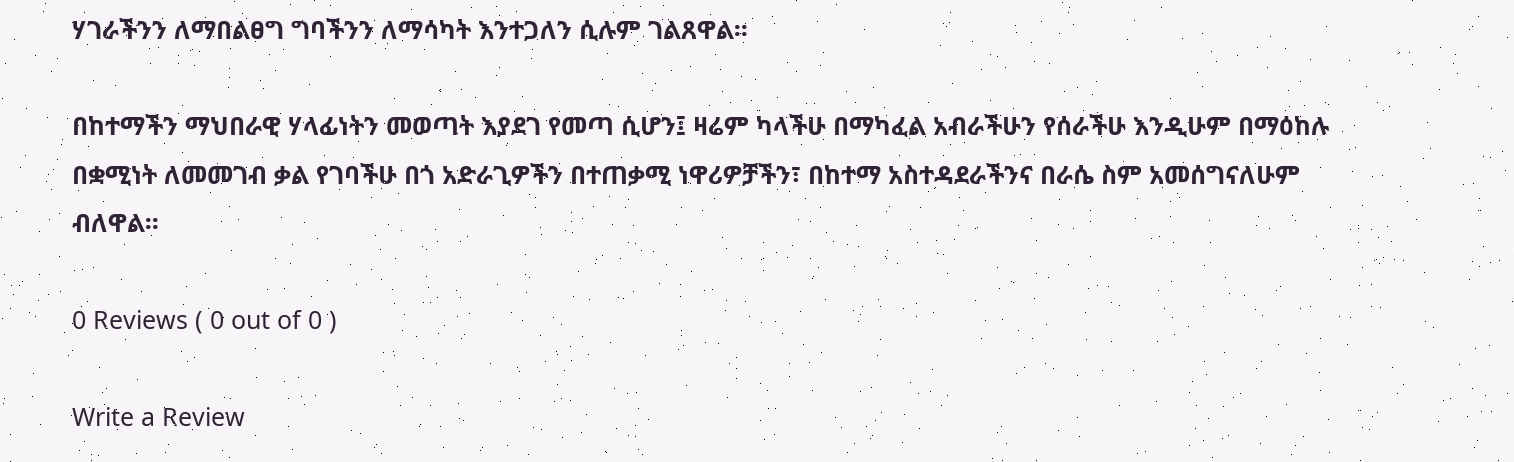ሃገራችንን ለማበልፀግ ግባችንን ለማሳካት እንተጋለን ሲሉም ገልጸዋል፡፡

በከተማችን ማህበራዊ ሃላፊነትን መወጣት እያደገ የመጣ ሲሆን፤ ዛሬም ካላችሁ በማካፈል አብራችሁን የሰራችሁ እንዲሁም በማዕከሉ በቋሚነት ለመመገብ ቃል የገባችሁ በጎ አድራጊዎችን በተጠቃሚ ነዋሪዎቻችን፣ በከተማ አስተዳደራችንና በራሴ ስም አመሰግናለሁም ብለዋል፡፡

0 Reviews ( 0 out of 0 )

Write a Review